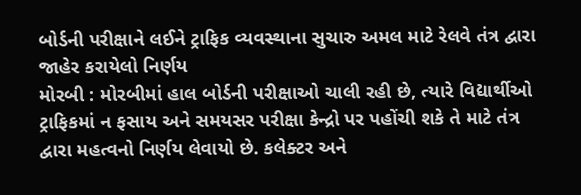બોર્ડની પરીક્ષાને લઈને ટ્રાફિક વ્યવસ્થાના સુચારુ અમલ માટે રેલવે તંત્ર દ્વારા જાહેર કરાયેલો નિર્ણય
મોરબી : મોરબીમાં હાલ બોર્ડની પરીક્ષાઓ ચાલી રહી છે, ત્યારે વિદ્યાર્થીઓ ટ્રાફિકમાં ન ફસાય અને સમયસર પરીક્ષા કેન્દ્રો પર પહોંચી શકે તે માટે તંત્ર દ્વારા મહત્વનો નિર્ણય લેવાયો છે. કલેક્ટર અને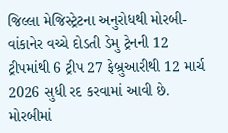જિલ્લા મેજિસ્ટ્રેટના અનુરોધથી મોરબી-વાંકાનેર વચ્ચે દોડતી ડેમુ ટ્રેનની 12 ટ્રીપમાંથી 6 ટ્રીપ 27 ફેબ્રુઆરીથી 12 માર્ચ 2026 સુધી રદ કરવામાં આવી છે.
મોરબીમાં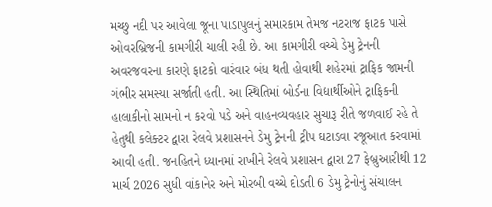મચ્છુ નદી પર આવેલા જૂના પાડાપુલનું સમારકામ તેમજ નટરાજ ફાટક પાસે ઓવરબ્રિજની કામગીરી ચાલી રહી છે. આ કામગીરી વચ્ચે ડેમુ ટ્રેનની અવરજવરના કારણે ફાટકો વારંવાર બંધ થતી હોવાથી શહેરમાં ટ્રાફિક જામની ગંભીર સમસ્યા સર્જાતી હતી. આ સ્થિતિમાં બોર્ડના વિદ્યાર્થીઓને ટ્રાફિકની હાલાકીનો સામનો ન કરવો પડે અને વાહનવ્યવહાર સુચારૂ રીતે જળવાઈ રહે તે હેતુથી કલેક્ટર દ્વારા રેલવે પ્રશાસનને ડેમુ ટ્રેનની ટ્રીપ ઘટાડવા રજૂઆત કરવામાં આવી હતી. જનહિતને ધ્યાનમાં રાખીને રેલવે પ્રશાસન દ્વારા 27 ફેબ્રુઆરીથી 12 માર્ચ 2026 સુધી વાંકાનેર અને મોરબી વચ્ચે દોડતી 6 ડેમુ ટ્રેનોનું સંચાલન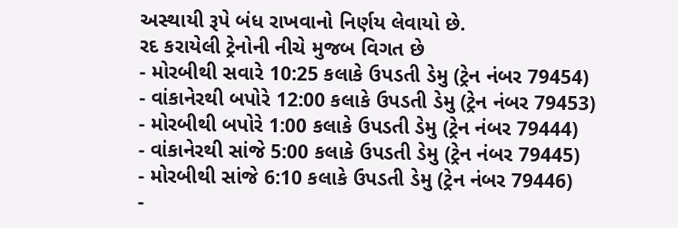અસ્થાયી રૂપે બંધ રાખવાનો નિર્ણય લેવાયો છે.
રદ કરાયેલી ટ્રેનોની નીચે મુજબ વિગત છે
- મોરબીથી સવારે 10:25 કલાકે ઉપડતી ડેમુ (ટ્રેન નંબર 79454)
- વાંકાનેરથી બપોરે 12:00 કલાકે ઉપડતી ડેમુ (ટ્રેન નંબર 79453)
- મોરબીથી બપોરે 1:00 કલાકે ઉપડતી ડેમુ (ટ્રેન નંબર 79444)
- વાંકાનેરથી સાંજે 5:00 કલાકે ઉપડતી ડેમુ (ટ્રેન નંબર 79445)
- મોરબીથી સાંજે 6:10 કલાકે ઉપડતી ડેમુ (ટ્રેન નંબર 79446)
-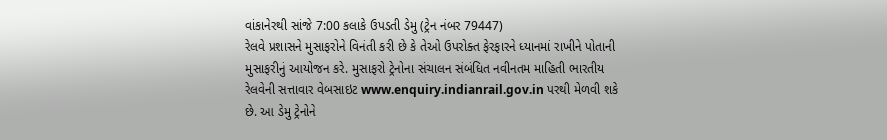વાંકાનેરથી સાંજે 7:00 કલાકે ઉપડતી ડેમુ (ટ્રેન નંબર 79447)
રેલવે પ્રશાસને મુસાફરોને વિનંતી કરી છે કે તેઓ ઉપરોક્ત ફેરફારને ધ્યાનમાં રાખીને પોતાની મુસાફરીનું આયોજન કરે. મુસાફરો ટ્રેનોના સંચાલન સંબંધિત નવીનતમ માહિતી ભારતીય રેલવેની સત્તાવાર વેબસાઇટ www.enquiry.indianrail.gov.in પરથી મેળવી શકે છે. આ ડેમુ ટ્રેનોને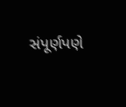સંપૂર્ણપણે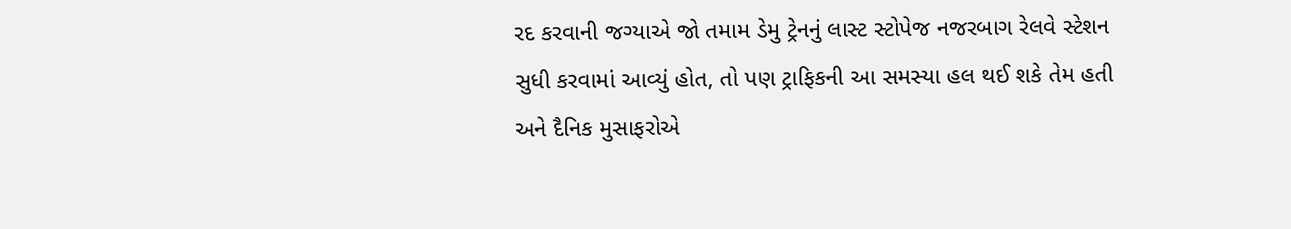રદ કરવાની જગ્યાએ જો તમામ ડેમુ ટ્રેનનું લાસ્ટ સ્ટોપેજ નજરબાગ રેલવે સ્ટેશન સુધી કરવામાં આવ્યું હોત, તો પણ ટ્રાફિકની આ સમસ્યા હલ થઈ શકે તેમ હતી અને દૈનિક મુસાફરોએ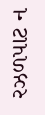રઝળપાટ ન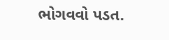ભોગવવો પડત.